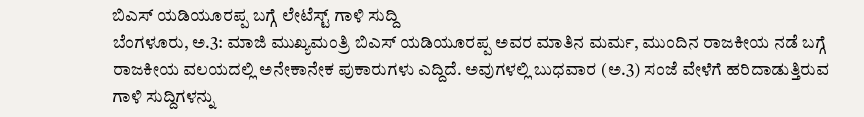ಬಿಎಸ್ ಯಡಿಯೂರಪ್ಪ ಬಗ್ಗೆ ಲೇಟೆಸ್ಟ್ ಗಾಳಿ ಸುದ್ದಿ
ಬೆಂಗಳೂರು, ಅ.3: ಮಾಜಿ ಮುಖ್ಯಮಂತ್ರಿ ಬಿಎಸ್ ಯಡಿಯೂರಪ್ಪ ಅವರ ಮಾತಿನ ಮರ್ಮ, ಮುಂದಿನ ರಾಜಕೀಯ ನಡೆ ಬಗ್ಗೆ ರಾಜಕೀಯ ವಲಯದಲ್ಲಿ ಅನೇಕಾನೇಕ ಪುಕಾರುಗಳು ಎದ್ದಿದೆ. ಅವುಗಳಲ್ಲಿ ಬುಧವಾರ (ಅ.3) ಸಂಜೆ ವೇಳೆಗೆ ಹರಿದಾಡುತ್ತಿರುವ ಗಾಳಿ ಸುದ್ದಿಗಳನ್ನು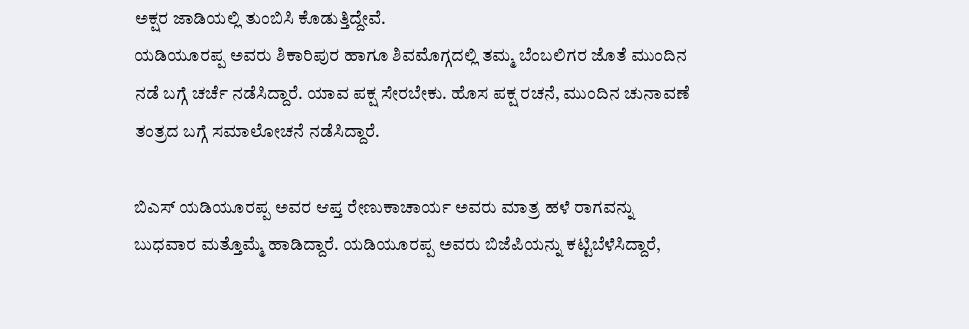ಅಕ್ಷರ ಜಾಡಿಯಲ್ಲಿ ತುಂಬಿಸಿ ಕೊಡುತ್ತಿದ್ದೇವೆ.
ಯಡಿಯೂರಪ್ಪ ಅವರು ಶಿಕಾರಿಪುರ ಹಾಗೂ ಶಿವಮೊಗ್ಗದಲ್ಲಿ ತಮ್ಮ ಬೆಂಬಲಿಗರ ಜೊತೆ ಮುಂದಿನ ನಡೆ ಬಗ್ಗೆ ಚರ್ಚೆ ನಡೆಸಿದ್ದಾರೆ. ಯಾವ ಪಕ್ಷ ಸೇರಬೇಕು. ಹೊಸ ಪಕ್ಷ ರಚನೆ, ಮುಂದಿನ ಚುನಾವಣೆ ತಂತ್ರದ ಬಗ್ಗೆ ಸಮಾಲೋಚನೆ ನಡೆಸಿದ್ದಾರೆ.

ಬಿಎಸ್ ಯಡಿಯೂರಪ್ಪ ಅವರ ಆಪ್ತ ರೇಣುಕಾಚಾರ್ಯ ಅವರು ಮಾತ್ರ ಹಳೆ ರಾಗವನ್ನು ಬುಧವಾರ ಮತ್ತೊಮ್ಮೆ ಹಾಡಿದ್ದಾರೆ. ಯಡಿಯೂರಪ್ಪ ಅವರು ಬಿಜೆಪಿಯನ್ನು ಕಟ್ಟಿಬೆಳೆಸಿದ್ದಾರೆ,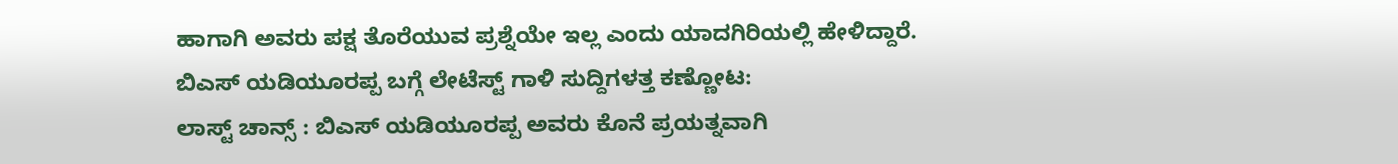ಹಾಗಾಗಿ ಅವರು ಪಕ್ಷ ತೊರೆಯುವ ಪ್ರಶ್ನೆಯೇ ಇಲ್ಲ ಎಂದು ಯಾದಗಿರಿಯಲ್ಲಿ ಹೇಳಿದ್ದಾರೆ.
ಬಿಎಸ್ ಯಡಿಯೂರಪ್ಪ ಬಗ್ಗೆ ಲೇಟೆಸ್ಟ್ ಗಾಳಿ ಸುದ್ದಿಗಳತ್ತ ಕಣ್ಣೋಟ:
ಲಾಸ್ಟ್ ಚಾನ್ಸ್ : ಬಿಎಸ್ ಯಡಿಯೂರಪ್ಪ ಅವರು ಕೊನೆ ಪ್ರಯತ್ನವಾಗಿ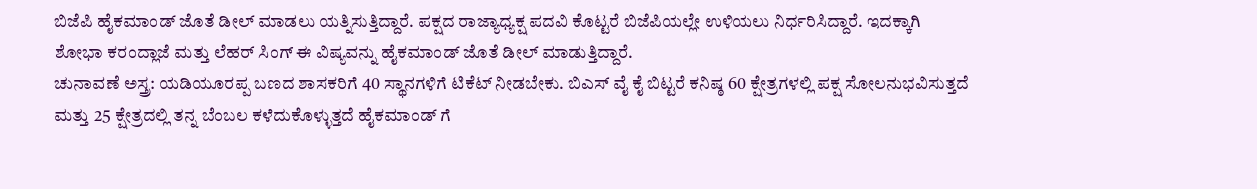ಬಿಜೆಪಿ ಹೈಕಮಾಂಡ್ ಜೊತೆ ಡೀಲ್ ಮಾಡಲು ಯತ್ನಿಸುತ್ತಿದ್ದಾರೆ. ಪಕ್ಷದ ರಾಜ್ಯಾಧ್ಯಕ್ಷ ಪದವಿ ಕೊಟ್ಟರೆ ಬಿಜೆಪಿಯಲ್ಲೇ ಉಳಿಯಲು ನಿರ್ಧರಿಸಿದ್ದಾರೆ. ಇದಕ್ಕಾಗಿ ಶೋಭಾ ಕರಂದ್ಲಾಜೆ ಮತ್ತು ಲೆಹರ್ ಸಿಂಗ್ ಈ ವಿಷ್ಯವನ್ನು ಹೈಕಮಾಂಡ್ ಜೊತೆ ಡೀಲ್ ಮಾಡುತ್ತಿದ್ದಾರೆ.
ಚುನಾವಣೆ ಅಸ್ತ್ರ: ಯಡಿಯೂರಪ್ಪ ಬಣದ ಶಾಸಕರಿಗೆ 40 ಸ್ಥಾನಗಳಿಗೆ ಟಿಕೆಟ್ ನೀಡಬೇಕು. ಬಿಎಸ್ ವೈ ಕೈ ಬಿಟ್ಟರೆ ಕನಿಷ್ಠ 60 ಕ್ಷೇತ್ರಗಳಲ್ಲಿ ಪಕ್ಷ ಸೋಲನುಭವಿಸುತ್ತದೆ ಮತ್ತು 25 ಕ್ಷೇತ್ರದಲ್ಲಿ ತನ್ನ ಬೆಂಬಲ ಕಳೆದುಕೊಳ್ಳುತ್ತದೆ ಹೈಕಮಾಂಡ್ ಗೆ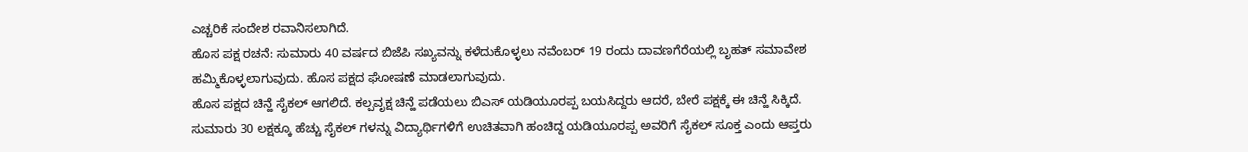ಎಚ್ಚರಿಕೆ ಸಂದೇಶ ರವಾನಿಸಲಾಗಿದೆ.
ಹೊಸ ಪಕ್ಷ ರಚನೆ: ಸುಮಾರು 40 ವರ್ಷದ ಬಿಜೆಪಿ ಸಖ್ಯವನ್ನು ಕಳೆದುಕೊಳ್ಳಲು ನವೆಂಬರ್ 19 ರಂದು ದಾವಣಗೆರೆಯಲ್ಲಿ ಬೃಹತ್ ಸಮಾವೇಶ ಹಮ್ಮಿಕೊಳ್ಳಲಾಗುವುದು. ಹೊಸ ಪಕ್ಷದ ಘೋಷಣೆ ಮಾಡಲಾಗುವುದು.
ಹೊಸ ಪಕ್ಷದ ಚಿನ್ಹೆ ಸೈಕಲ್ ಆಗಲಿದೆ. ಕಲ್ಪವೃಕ್ಷ ಚಿನ್ಹೆ ಪಡೆಯಲು ಬಿಎಸ್ ಯಡಿಯೂರಪ್ಪ ಬಯಸಿದ್ದರು ಆದರೆ, ಬೇರೆ ಪಕ್ಷಕ್ಕೆ ಈ ಚಿನ್ಹೆ ಸಿಕ್ಕಿದೆ. ಸುಮಾರು 30 ಲಕ್ಷಕ್ಕೂ ಹೆಚ್ಚು ಸೈಕಲ್ ಗಳನ್ನು ವಿದ್ಯಾರ್ಥಿಗಳಿಗೆ ಉಚಿತವಾಗಿ ಹಂಚಿದ್ದ ಯಡಿಯೂರಪ್ಪ ಅವರಿಗೆ ಸೈಕಲ್ ಸೂಕ್ತ ಎಂದು ಆಪ್ತರು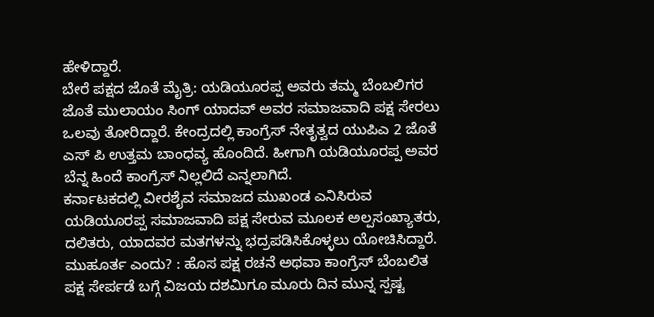ಹೇಳಿದ್ದಾರೆ.
ಬೇರೆ ಪಕ್ಷದ ಜೊತೆ ಮೈತ್ರಿ: ಯಡಿಯೂರಪ್ಪ ಅವರು ತಮ್ಮ ಬೆಂಬಲಿಗರ ಜೊತೆ ಮುಲಾಯಂ ಸಿಂಗ್ ಯಾದವ್ ಅವರ ಸಮಾಜವಾದಿ ಪಕ್ಷ ಸೇರಲು ಒಲವು ತೋರಿದ್ದಾರೆ. ಕೇಂದ್ರದಲ್ಲಿ ಕಾಂಗ್ರೆಸ್ ನೇತೃತ್ವದ ಯುಪಿಎ 2 ಜೊತೆ ಎಸ್ ಪಿ ಉತ್ತಮ ಬಾಂಧವ್ಯ ಹೊಂದಿದೆ. ಹೀಗಾಗಿ ಯಡಿಯೂರಪ್ಪ ಅವರ ಬೆನ್ನ ಹಿಂದೆ ಕಾಂಗ್ರೆಸ್ ನಿಲ್ಲಲಿದೆ ಎನ್ನಲಾಗಿದೆ.
ಕರ್ನಾಟಕದಲ್ಲಿ ವೀರಶೈವ ಸಮಾಜದ ಮುಖಂಡ ಎನಿಸಿರುವ ಯಡಿಯೂರಪ್ಪ ಸಮಾಜವಾದಿ ಪಕ್ಷ ಸೇರುವ ಮೂಲಕ ಅಲ್ಪಸಂಖ್ಯಾತರು, ದಲಿತರು, ಯಾದವರ ಮತಗಳನ್ನು ಭದ್ರಪಡಿಸಿಕೊಳ್ಳಲು ಯೋಚಿಸಿದ್ದಾರೆ.
ಮುಹೂರ್ತ ಎಂದು? : ಹೊಸ ಪಕ್ಷ ರಚನೆ ಅಥವಾ ಕಾಂಗ್ರೆಸ್ ಬೆಂಬಲಿತ ಪಕ್ಷ ಸೇರ್ಪಡೆ ಬಗ್ಗೆ ವಿಜಯ ದಶಮಿಗೂ ಮೂರು ದಿನ ಮುನ್ನ ಸ್ಪಷ್ಟ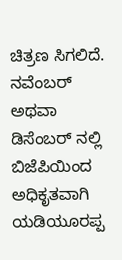ಚಿತ್ರಣ ಸಿಗಲಿದೆ. ನವೆಂಬರ್ ಅಥವಾ ಡಿಸೆಂಬರ್ ನಲ್ಲಿ ಬಿಜೆಪಿಯಿಂದ ಅಧಿಕೃತವಾಗಿ ಯಡಿಯೂರಪ್ಪ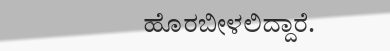ಹೊರಬೀಳಲಿದ್ದಾರೆ.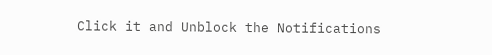Click it and Unblock the Notifications